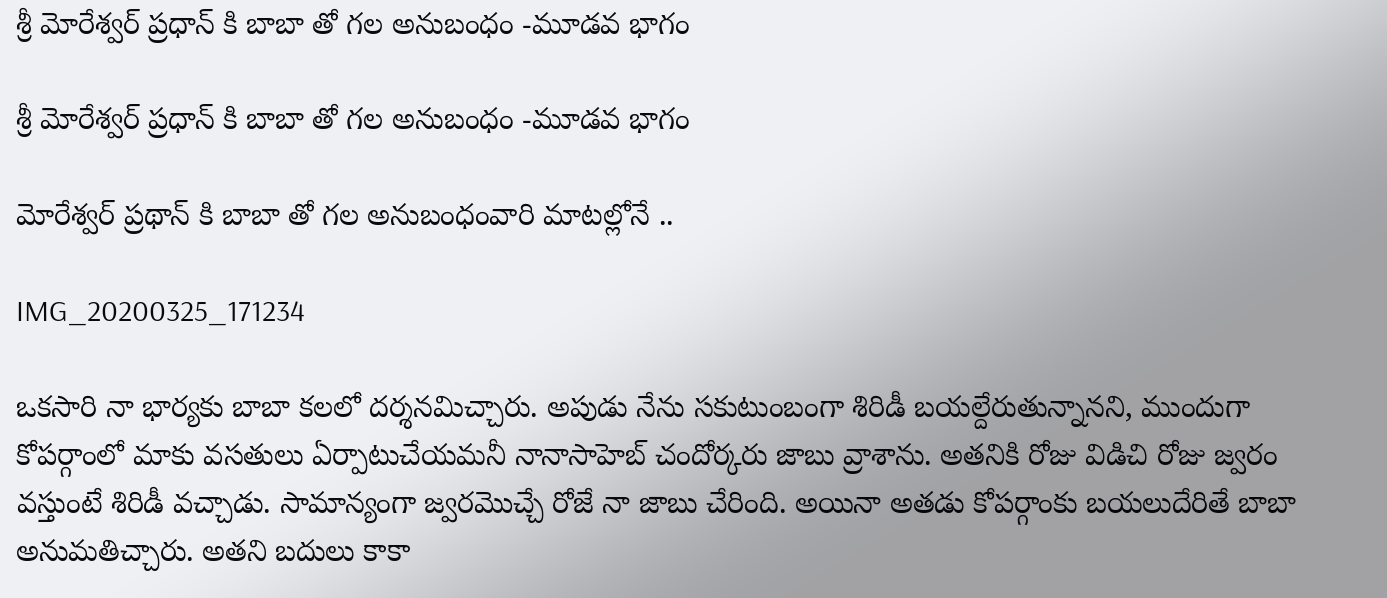శ్రీ మోరేశ్వర్ ప్రధాన్ కి బాబా తో గల అనుబంధం -మూడవ భాగం

శ్రీ మోరేశ్వర్ ప్రధాన్ కి బాబా తో గల అనుబంధం -మూడవ భాగం

మోరేశ్వర్ ప్రథాన్ కి బాబా తో గల అనుబంధంవారి మాటల్లోనే ..

IMG_20200325_171234

ఒకసారి నా భార్యకు బాబా కలలో దర్శనమిచ్చారు. అపుడు నేను సకుటుంబంగా శిరిడీ బయల్దేరుతున్నానని, ముందుగా కోపర్గాంలో మాకు వసతులు ఏర్పాటుచేయమనీ నానాసాహెబ్ చందోర్కరు జాబు వ్రాశాను. అతనికి రోజు విడిచి రోజు జ్వరం వస్తుంటే శిరిడీ వచ్చాడు. సామాన్యంగా జ్వరమొచ్చే రోజే నా జాబు చేరింది. అయినా అతడు కోపర్గాంకు బయలుదేరితే బాబా అనుమతిచ్చారు. అతని బదులు కాకా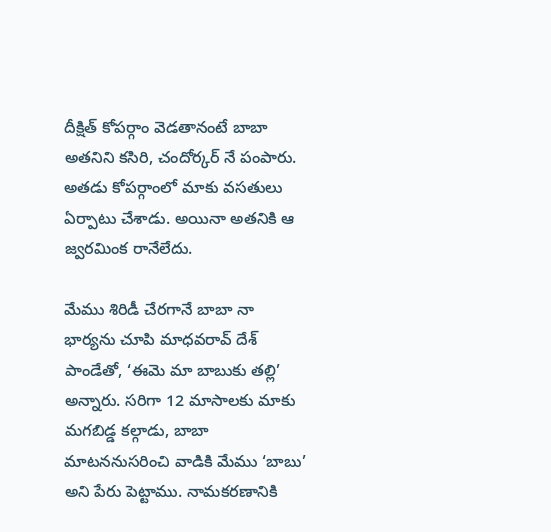దీక్షిత్ కోపర్గాం వెడతానంటే బాబా అతనిని కసిరి, చందోర్కర్ నే పంపారు. అతడు కోపర్గాంలో మాకు వసతులు ఏర్పాటు చేశాడు. అయినా అతనికి ఆ జ్వరమింక రానేలేదు.

మేము శిరిడీ చేరగానే బాబా నా భార్యను చూపి మాధవరావ్ దేశ్ పాండేతో, ‘ఈమె మా బాబుకు తల్లి’ అన్నారు. సరిగా 12 మాసాలకు మాకు మగబిడ్డ కల్గాడు, బాబా మాటననుసరించి వాడికి మేము ‘బాబు’ అని పేరు పెట్టాము. నామకరణానికి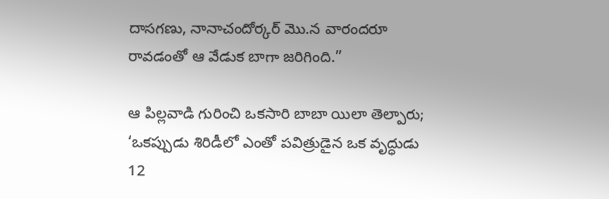దాసగణు, నానాచందోర్కర్ మొ.న వారందరూ రావడంతో ఆ వేడుక బాగా జరిగింది.”

ఆ పిల్లవాడి గురించి ఒకసారి బాబా యిలా తెల్పారు; ‘ఒకప్పుడు శిరిడీలో ఎంతో పవిత్రుడైన ఒక వృద్ధుడు 12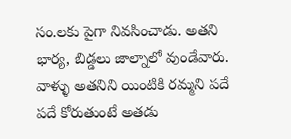సం.లకు పైగా నివసించాడు. అతని భార్య, బిడ్డలు జాల్నాలో వుండేవారు. వాళ్ళు అతనిని యింటికి రమ్మని పదే పదే కోరుతుంటే అతడు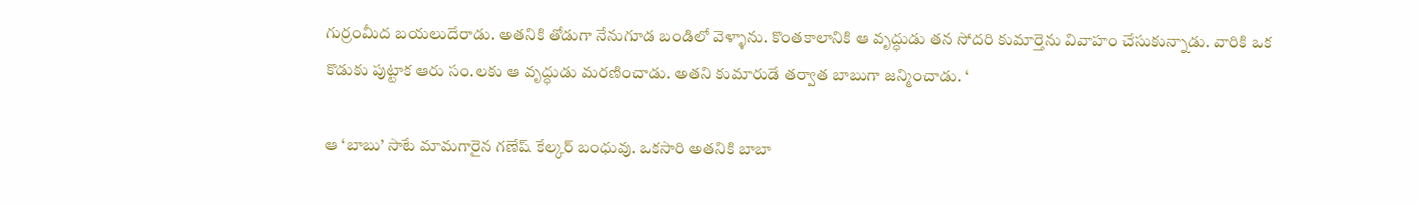గుర్రంమీద బయలుదేరాడు. అతనికి తోడుగా నేనుగూడ బండిలో వెళ్ళాను. కొంతకాలానికి ఆ వృద్ధుడు తన సోదరి కుమార్తెను వివాహం చేసుకున్నాడు. వారికి ఒక కొడుకు పుట్టాక ఆరు సం.లకు ఆ వృద్ధుడు మరణించాడు. అతని కుమారుడే తర్వాత బాబుగా జన్మించాడు. ‘

ఆ ‘బాబు’ సాటే మామగారైన గణేష్ కేల్కర్ బంధువు. ఒకసారి అతనికి బాబా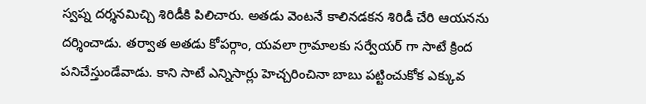స్వప్న దర్శనమిచ్చి శిరిడీకి పిలిచారు. అతడు వెంటనే కాలినడకన శిరిడీ చేరి ఆయనను దర్శించాడు. తర్వాత అతడు కోపర్గాం, యవలా గ్రామాలకు సర్వేయర్ గా సాటే క్రింద పనిచేస్తుండేవాడు. కాని సాటే ఎన్నిసార్లు హెచ్చరించినా బాబు పట్టించుకోక ఎక్కువ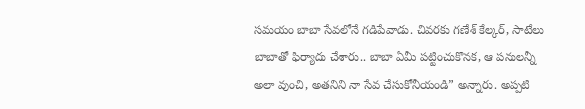సమయం బాబా సేవలోనే గడిపేవాడు. చివరకు గణేశ్ కేల్కర్, సాటేలు బాబాతో ఫిర్యాదు చేశారు.. బాబా ఏమీ పట్టించుకొనక, ఆ పనులన్నీ అలా వుంచి, అతనిని నా సేవ చేసుకోనీయండి” అన్నారు. అప్పటి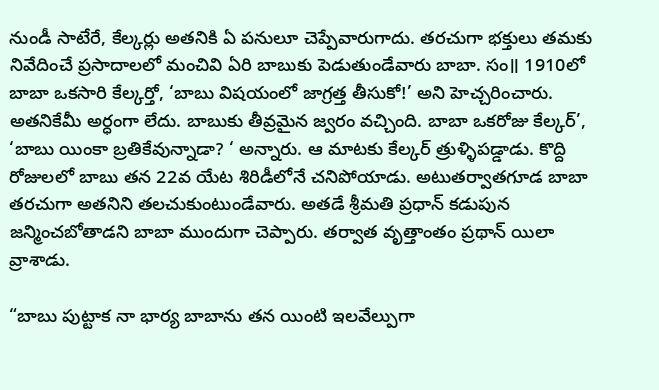నుండీ సాటేరే, కేల్కర్లు అతనికి ఏ పనులూ చెప్పేవారుగాదు. తరచుగా భక్తులు తమకు నివేదించే ప్రసాదాలలో మంచివి ఏరి బాబుకు పెడుతుండేవారు బాబా. సం॥ 1910లో బాబా ఒకసారి కేల్కర్తో, ‘బాబు విషయంలో జాగ్రత్త తీసుకో!’ అని హెచ్చరించారు. అతనికేమీ అర్ధంగా లేదు. బాబుకు తీవ్రమైన జ్వరం వచ్చింది. బాబా ఒకరోజు కేల్కర్‌’, ‘బాబు యింకా బ్రతికేవున్నాడా? ‘ అన్నారు. ఆ మాటకు కేల్కర్ త్రుళ్ళిపడ్డాడు. కొద్ది రోజులలో బాబు తన 22వ యేట శిరిడీలోనే చనిపోయాడు. అటుతర్వాతగూడ బాబా తరచుగా అతనిని తలచుకుంటుండేవారు. అతడే శ్రీమతి ప్రధాన్ కడుపున జన్మించబోతాడని బాబా ముందుగా చెప్పారు. తర్వాత వృత్తాంతం ప్రథాన్ యిలా వ్రాశాడు.

“బాబు పుట్టాక నా భార్య బాబాను తన యింటి ఇలవేల్పుగా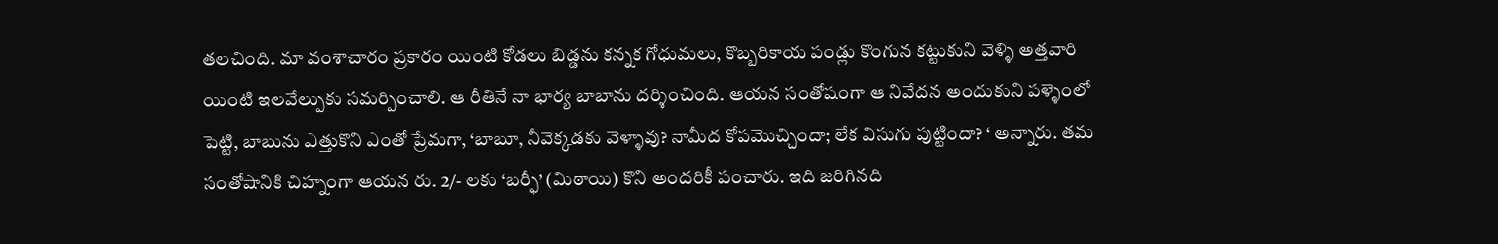తలచింది. మా వంశాచారం ప్రకారం యింటి కోడలు బిడ్డను కన్నక గోధుమలు, కొబ్బరికాయ పండ్లు కొంగున కట్టుకుని వెళ్ళి అత్తవారి యింటి ఇలవేల్పుకు సమర్పించాలి. ఆ రీతినే నా భార్య బాబాను దర్శించింది. ఆయన సంతోషంగా ఆ నివేదన అందుకుని పళ్ళెంలో పెట్టి, బాబును ఎత్తుకొని ఎంతో ప్రేమగా, ‘బాబూ, నీవెక్కడకు వెళ్ళావు? నామీద కోపమొచ్చిందా; లేక విసుగు పుట్టిందా? ‘ అన్నారు. తమ సంతోషానికి చిహ్నంగా ఆయన రు. 2/- లకు ‘బర్ఫీ’ (మిఠాయి) కొని అందరికీ పంచారు. ఇది జరిగినది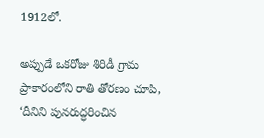1912లో.

అప్పుడే ఒకరోజు శిరిడీ గ్రామ ప్రాకారంలోని రాతి తోరణం చూపి, ‘దీనిని పునరుద్ధరించిన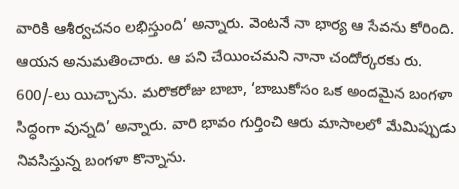వారికి ఆశీర్వచనం లభిస్తుంది’ అన్నారు. వెంటనే నా భార్య ఆ సేవను కోరింది. ఆయన అనుమతించారు. ఆ పని చేయించమని నానా చందోర్కరకు రు. 600/-లు యిచ్చాను. మరొకరోజు బాబా, ‘బాబుకోసం ఒక అందమైన బంగళా సిద్ధంగా వున్నది’ అన్నారు. వారి భావం గుర్తించి ఆరు మాసాలలో మేమిప్పుడు నివసిస్తున్న బంగళా కొన్నాను.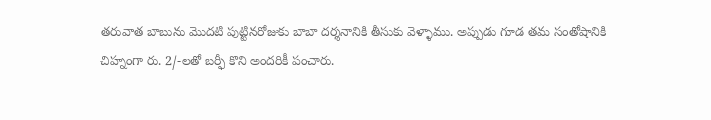తరువాత బాబును మొదటి పుట్టినరోజుకు బాబా దర్శనానికి తీసుకు వెళ్ళాము. అప్పుడు గూడ తమ సంతోషానికి చిహ్నంగా రు. 2/-లతో బర్ఫీ కొని అందరికీ పంచారు.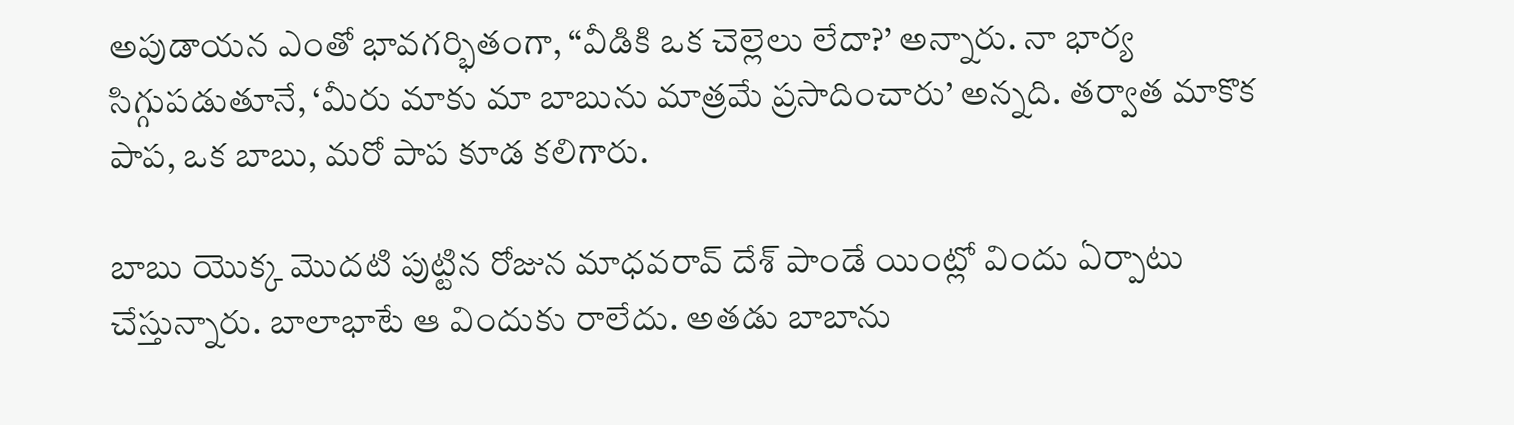అపుడాయన ఎంతో భావగర్భితంగా, “వీడికి ఒక చెల్లెలు లేదా?’ అన్నారు. నా భార్య సిగ్గుపడుతూనే, ‘మీరు మాకు మా బాబును మాత్రమే ప్రసాదించారు’ అన్నది. తర్వాత మాకొక పాప, ఒక బాబు, మరో పాప కూడ కలిగారు.

బాబు యొక్క మొదటి పుట్టిన రోజున మాధవరావ్ దేశ్ పాండే యింట్లో విందు ఏర్పాటు చేస్తున్నారు. బాలాభాటే ఆ విందుకు రాలేదు. అతడు బాబాను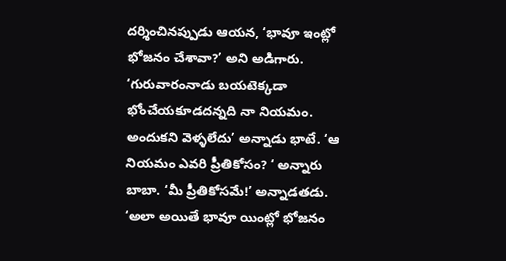దర్శించినప్పుడు ఆయన, ‘భావూ ఇంట్లో భోజనం చేశావా?’ అని అడిగారు. ‘గురువారంనాడు బయటెక్కడా భోంచేయకూడదన్నది నా నియమం. అందుకని వెళ్ళలేదు’ అన్నాడు భాటే. ‘ఆ నియమం ఎవరి ప్రీతికోసం? ‘ అన్నారు బాబా. ‘మీ ప్రీతికోసమే!’ అన్నాడతడు. ‘అలా అయితే భావూ యింట్లో భోజనం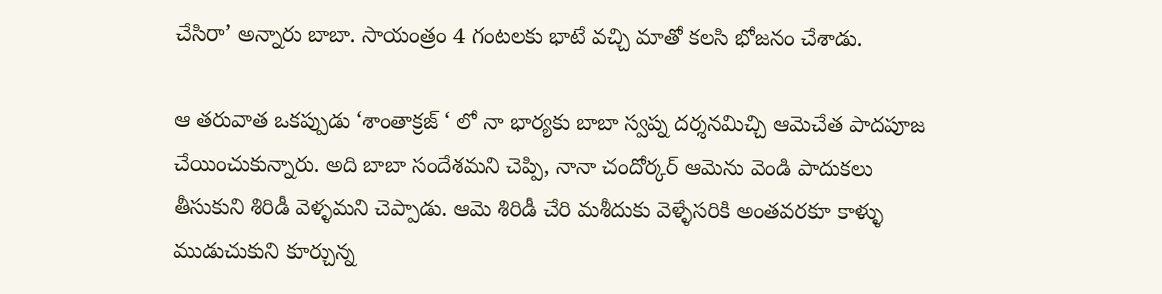చేసిరా’ అన్నారు బాబా. సాయంత్రం 4 గంటలకు భాటే వచ్చి మాతో కలసి భోజనం చేశాడు.

ఆ తరువాత ఒకప్పుడు ‘శాంతాక్రజ్ ‘ లో నా భార్యకు బాబా స్వప్న దర్శనమిచ్చి ఆమెచేత పాదపూజ చేయించుకున్నారు. అది బాబా సందేశమని చెప్పి, నానా చందోర్కర్ ఆమెను వెండి పాదుకలు తీసుకుని శిరిడీ వెళ్ళమని చెప్పాడు. ఆమె శిరిడీ చేరి మశీదుకు వెళ్ళేసరికి అంతవరకూ కాళ్ళు ముడుచుకుని కూర్చున్న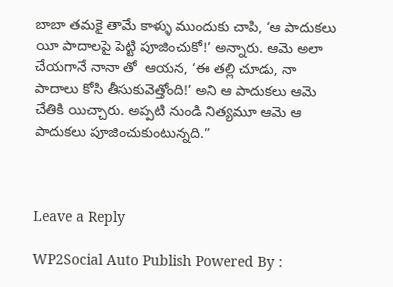బాబా తమకై తామే కాళ్ళు ముందుకు చాపి, ‘ఆ పాదుకలు యీ పాదాలపై పెట్టి పూజించుకో!’ అన్నారు. ఆమె అలా చేయగానే నానా తో  ఆయన, ‘ఈ తల్లి చూడు, నా పాదాలు కోసి తీసుకువెత్తోంది!’ అని ఆ పాదుకలు ఆమె చేతికి యిచ్చారు. అప్పటి నుండి నిత్యమూ ఆమె ఆ పాదుకలు పూజించుకుంటున్నది.”



Leave a Reply

WP2Social Auto Publish Powered By :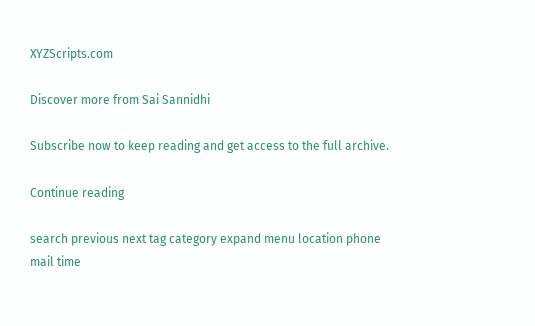XYZScripts.com

Discover more from Sai Sannidhi

Subscribe now to keep reading and get access to the full archive.

Continue reading

search previous next tag category expand menu location phone mail time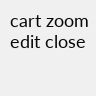cart zoom edit close